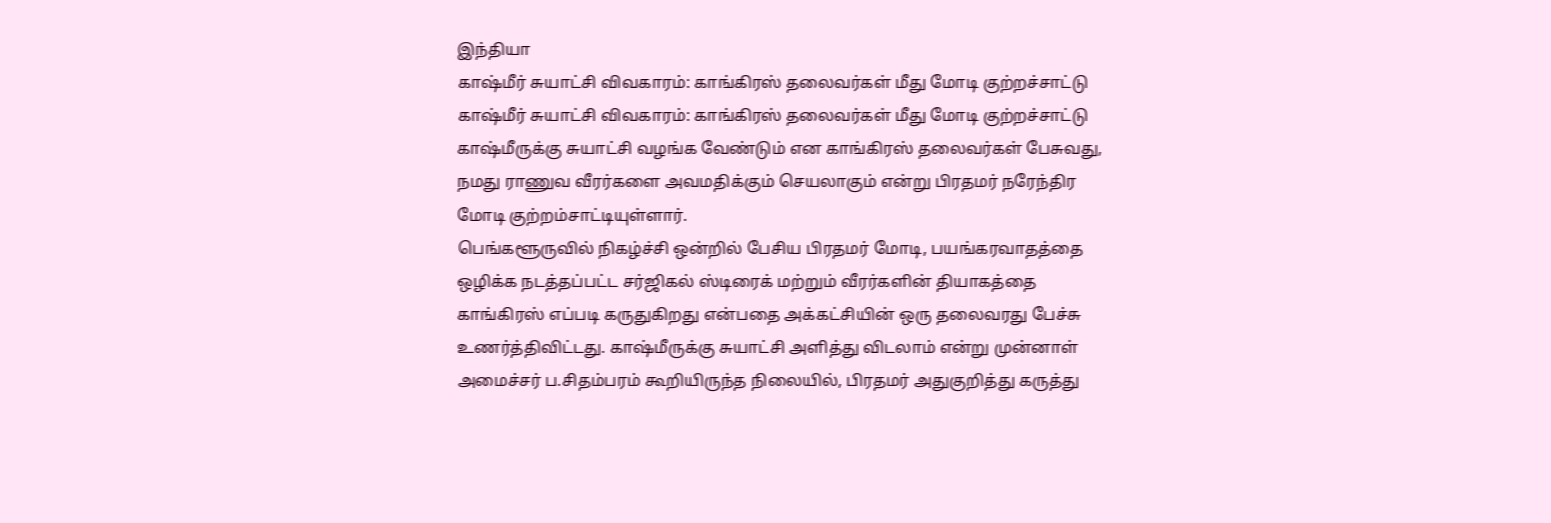இந்தியா
காஷ்மீர் சுயாட்சி விவகாரம்: காங்கிரஸ் தலைவர்கள் மீது மோடி குற்றச்சாட்டு
காஷ்மீர் சுயாட்சி விவகாரம்: காங்கிரஸ் தலைவர்கள் மீது மோடி குற்றச்சாட்டு
காஷ்மீருக்கு சுயாட்சி வழங்க வேண்டும் என காங்கிரஸ் தலைவர்கள் பேசுவது, நமது ராணுவ வீரர்களை அவமதிக்கும் செயலாகும் என்று பிரதமர் நரேந்திர மோடி குற்றம்சாட்டியுள்ளார்.
பெங்களூருவில் நிகழ்ச்சி ஒன்றில் பேசிய பிரதமர் மோடி, பயங்கரவாதத்தை ஒழிக்க நடத்தப்பட்ட சர்ஜிகல் ஸ்டிரைக் மற்றும் வீரர்களின் தியாகத்தை காங்கிரஸ் எப்படி கருதுகிறது என்பதை அக்கட்சியின் ஒரு தலைவரது பேச்சு உணர்த்திவிட்டது. காஷ்மீருக்கு சுயாட்சி அளித்து விடலாம் என்று முன்னாள் அமைச்சர் ப.சிதம்பரம் கூறியிருந்த நிலையில், பிரதமர் அதுகுறித்து கருத்து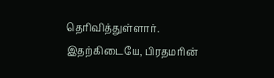தெரிவித்துள்ளார். இதற்கிடையே, பிரதமரின்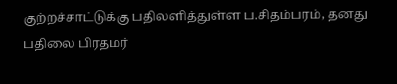குற்றச்சாட்டுக்கு பதிலளித்துள்ள ப.சிதம்பரம், தனது பதிலை பிரதமர்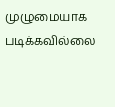முழுமையாக படிக்கவில்லை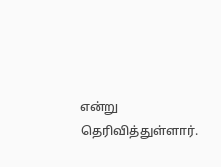என்று தெரிவித்துள்ளார்.